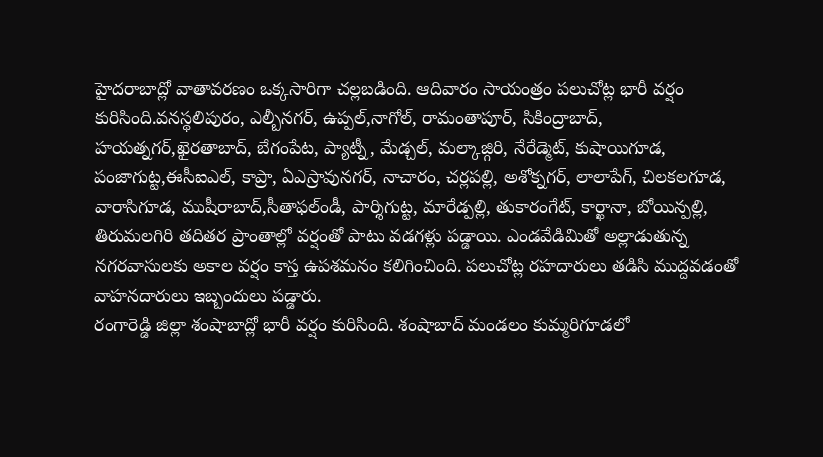హైదరాబాద్లో వాతావరణం ఒక్కసారిగా చల్లబడింది. ఆదివారం సాయంత్రం పలుచోట్ల భారీ వర్షం కురిసింది.వనస్థలిపురం, ఎల్బీనగర్, ఉప్పల్,నాగోల్, రామంతాపూర్, సికింద్రాబాద్, హయత్నగర్,ఖైరతాబాద్, బేగంపేట, ప్యాట్నీ, మేడ్చల్, మల్కాజ్గిరి, నేరేడ్మెట్, కుషాయిగూడ, పంజాగుట్ట,ఈసీఐఎల్, కాప్రా, ఏఎస్రావునగర్, నాచారం, చర్లపల్లి, అశోక్నగర్, లాలాపేగ్, చిలకలగూడ, వారాసిగూడ, ముషీరాబాద్,సీతాఫల్ండీ, పార్శిగుట్ట, మారేడ్పల్లి, తుకారంగేట్, కార్ఖానా, బోయిన్పల్లి, తిరుమలగిరి తదితర ప్రాంతాల్లో వర్షంతో పాటు వడగళ్లు పడ్డాయి. ఎండవేడిమితో అల్లాడుతున్న నగరవాసులకు అకాల వర్షం కాస్త ఉపశమనం కలిగించింది. పలుచోట్ల రహదారులు తడిసి ముద్దవడంతో వాహనదారులు ఇబ్బందులు పడ్డారు.
రంగారెడ్డి జిల్లా శంషాబాద్లో భారీ వర్షం కురిసింది. శంషాబాద్ మండలం కుమ్మరిగూడలో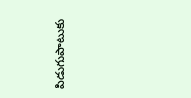పిడుగుపాటుకు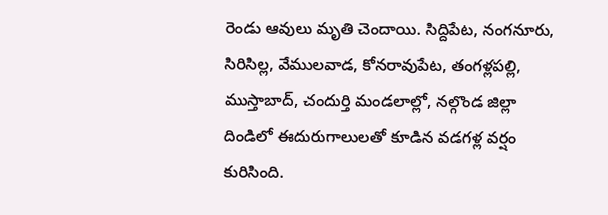రెండు ఆవులు మృతి చెందాయి. సిద్దిపేట, నంగనూరు, సిరిసిల్ల, వేములవాడ, కోనరావుపేట, తంగళ్లపల్లి, ముస్తాబాద్, చందుర్తి మండలాల్లో, నల్గొండ జిల్లా దిండిలో ఈదురుగాలులతో కూడిన వడగళ్ల వర్షం కురిసింది.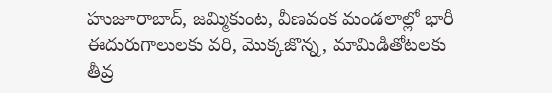హుజూరాబాద్, జమ్మికుంట, వీణవంక మండలాల్లో భారీ ఈదురుగాలులకు వరి, మొక్కజొన్న, మామిడితోటలకు తీవ్ర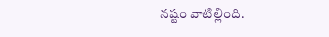నష్టం వాటిల్లింది.